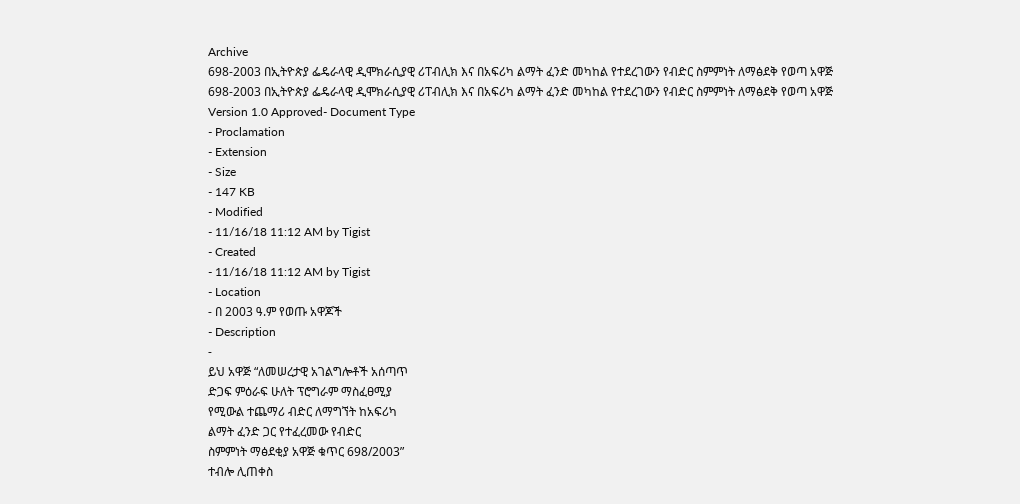Archive
698-2003 በኢትዮጵያ ፌዴራላዊ ዲሞክራሲያዊ ሪፐብሊክ እና በአፍሪካ ልማት ፈንድ መካከል የተደረገውን የብድር ስምምነት ለማፅደቅ የወጣ አዋጅ
698-2003 በኢትዮጵያ ፌዴራላዊ ዲሞክራሲያዊ ሪፐብሊክ እና በአፍሪካ ልማት ፈንድ መካከል የተደረገውን የብድር ስምምነት ለማፅደቅ የወጣ አዋጅ
Version 1.0 Approved- Document Type
- Proclamation
- Extension
- Size
- 147 KB
- Modified
- 11/16/18 11:12 AM by Tigist
- Created
- 11/16/18 11:12 AM by Tigist
- Location
- በ 2003 ዓ.ም የወጡ አዋጆች
- Description
-
ይህ አዋጅ “ለመሠረታዊ አገልግሎቶች አሰጣጥ
ድጋፍ ምዕራፍ ሁለት ፕሮግራም ማስፈፀሚያ
የሚውል ተጨማሪ ብድር ለማግኘት ከአፍሪካ
ልማት ፈንድ ጋር የተፈረመው የብድር
ስምምነት ማፅደቂያ አዋጅ ቁጥር 698/2003”
ተብሎ ሊጠቀስ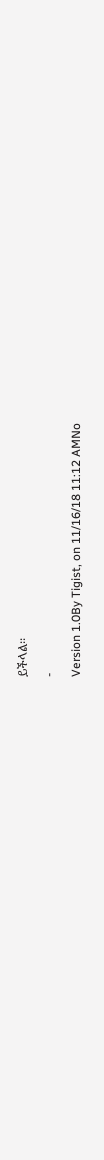ይችላል፡፡
-
Version 1.0By Tigist, on 11/16/18 11:12 AMNo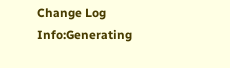Change Log
Info:Generating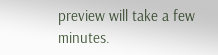preview will take a few minutes.